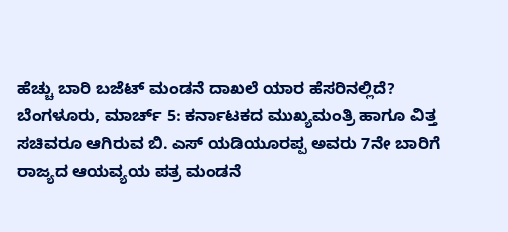ಹೆಚ್ಚು ಬಾರಿ ಬಜೆಟ್ ಮಂಡನೆ ದಾಖಲೆ ಯಾರ ಹೆಸರಿನಲ್ಲಿದೆ?
ಬೆಂಗಳೂರು, ಮಾರ್ಚ್ 5: ಕರ್ನಾಟಕದ ಮುಖ್ಯಮಂತ್ರಿ ಹಾಗೂ ವಿತ್ತ ಸಚಿವರೂ ಆಗಿರುವ ಬಿ. ಎಸ್ ಯಡಿಯೂರಪ್ಪ ಅವರು 7ನೇ ಬಾರಿಗೆ ರಾಜ್ಯದ ಆಯವ್ಯಯ ಪತ್ರ ಮಂಡನೆ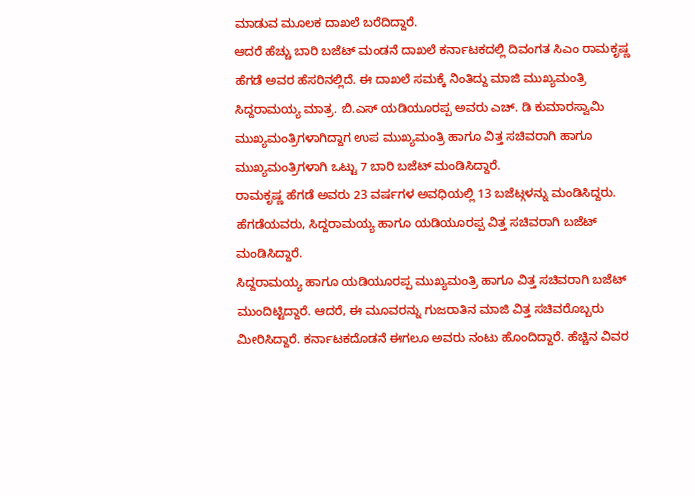ಮಾಡುವ ಮೂಲಕ ದಾಖಲೆ ಬರೆದಿದ್ದಾರೆ.
ಆದರೆ ಹೆಚ್ಚು ಬಾರಿ ಬಜೆಟ್ ಮಂಡನೆ ದಾಖಲೆ ಕರ್ನಾಟಕದಲ್ಲಿ ದಿವಂಗತ ಸಿಎಂ ರಾಮಕೃಷ್ಣ ಹೆಗಡೆ ಅವರ ಹೆಸರಿನಲ್ಲಿದೆ. ಈ ದಾಖಲೆ ಸಮಕ್ಕೆ ನಿಂತಿದ್ದು ಮಾಜಿ ಮುಖ್ಯಮಂತ್ರಿ ಸಿದ್ದರಾಮಯ್ಯ ಮಾತ್ರ. ಬಿ.ಎಸ್ ಯಡಿಯೂರಪ್ಪ ಅವರು ಎಚ್. ಡಿ ಕುಮಾರಸ್ವಾಮಿ ಮುಖ್ಯಮಂತ್ರಿಗಳಾಗಿದ್ದಾಗ ಉಪ ಮುಖ್ಯಮಂತ್ರಿ ಹಾಗೂ ವಿತ್ತ ಸಚಿವರಾಗಿ ಹಾಗೂ ಮುಖ್ಯಮಂತ್ರಿಗಳಾಗಿ ಒಟ್ಟು 7 ಬಾರಿ ಬಜೆಟ್ ಮಂಡಿಸಿದ್ದಾರೆ.
ರಾಮಕೃಷ್ಣ ಹೆಗಡೆ ಅವರು 23 ವರ್ಷಗಳ ಅವಧಿಯಲ್ಲಿ 13 ಬಜೆಟ್ಗಳನ್ನು ಮಂಡಿಸಿದ್ದರು. ಹೆಗಡೆಯವರು, ಸಿದ್ದರಾಮಯ್ಯ ಹಾಗೂ ಯಡಿಯೂರಪ್ಪ ವಿತ್ತ ಸಚಿವರಾಗಿ ಬಜೆಟ್ ಮಂಡಿಸಿದ್ದಾರೆ.
ಸಿದ್ದರಾಮಯ್ಯ ಹಾಗೂ ಯಡಿಯೂರಪ್ಪ ಮುಖ್ಯಮಂತ್ರಿ ಹಾಗೂ ವಿತ್ತ ಸಚಿವರಾಗಿ ಬಜೆಟ್ ಮುಂದಿಟ್ಟಿದ್ದಾರೆ. ಆದರೆ, ಈ ಮೂವರನ್ನು ಗುಜರಾತಿನ ಮಾಜಿ ವಿತ್ತ ಸಚಿವರೊಬ್ಬರು ಮೀರಿಸಿದ್ದಾರೆ. ಕರ್ನಾಟಕದೊಡನೆ ಈಗಲೂ ಅವರು ನಂಟು ಹೊಂದಿದ್ದಾರೆ. ಹೆಚ್ಚಿನ ವಿವರ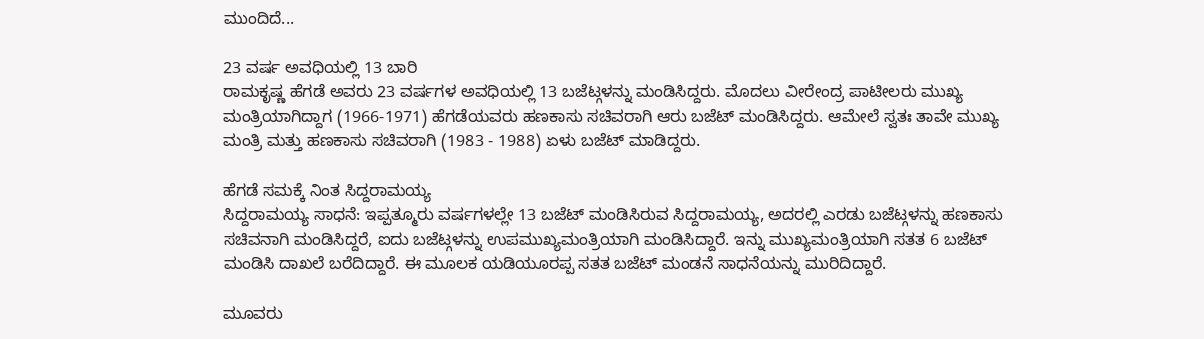ಮುಂದಿದೆ...

23 ವರ್ಷ ಅವಧಿಯಲ್ಲಿ 13 ಬಾರಿ
ರಾಮಕೃಷ್ಣ ಹೆಗಡೆ ಅವರು 23 ವರ್ಷಗಳ ಅವಧಿಯಲ್ಲಿ 13 ಬಜೆಟ್ಗಳನ್ನು ಮಂಡಿಸಿದ್ದರು. ಮೊದಲು ವೀರೇಂದ್ರ ಪಾಟೀಲರು ಮುಖ್ಯ ಮಂತ್ರಿಯಾಗಿದ್ದಾಗ (1966-1971) ಹೆಗಡೆಯವರು ಹಣಕಾಸು ಸಚಿವರಾಗಿ ಆರು ಬಜೆಟ್ ಮಂಡಿಸಿದ್ದರು. ಆಮೇಲೆ ಸ್ವತಃ ತಾವೇ ಮುಖ್ಯ ಮಂತ್ರಿ ಮತ್ತು ಹಣಕಾಸು ಸಚಿವರಾಗಿ (1983 - 1988) ಏಳು ಬಜೆಟ್ ಮಾಡಿದ್ದರು.

ಹೆಗಡೆ ಸಮಕ್ಕೆ ನಿಂತ ಸಿದ್ದರಾಮಯ್ಯ
ಸಿದ್ದರಾಮಯ್ಯ ಸಾಧನೆ: ಇಪ್ಪತ್ಮೂರು ವರ್ಷಗಳಲ್ಲೇ 13 ಬಜೆಟ್ ಮಂಡಿಸಿರುವ ಸಿದ್ದರಾಮಯ್ಯ, ಅದರಲ್ಲಿ ಎರಡು ಬಜೆಟ್ಗಳನ್ನು ಹಣಕಾಸು ಸಚಿವನಾಗಿ ಮಂಡಿಸಿದ್ದರೆ, ಐದು ಬಜೆಟ್ಗಳನ್ನು ಉಪಮುಖ್ಯಮಂತ್ರಿಯಾಗಿ ಮಂಡಿಸಿದ್ದಾರೆ. ಇನ್ನು ಮುಖ್ಯಮಂತ್ರಿಯಾಗಿ ಸತತ 6 ಬಜೆಟ್ ಮಂಡಿಸಿ ದಾಖಲೆ ಬರೆದಿದ್ದಾರೆ. ಈ ಮೂಲಕ ಯಡಿಯೂರಪ್ಪ ಸತತ ಬಜೆಟ್ ಮಂಡನೆ ಸಾಧನೆಯನ್ನು ಮುರಿದಿದ್ದಾರೆ.

ಮೂವರು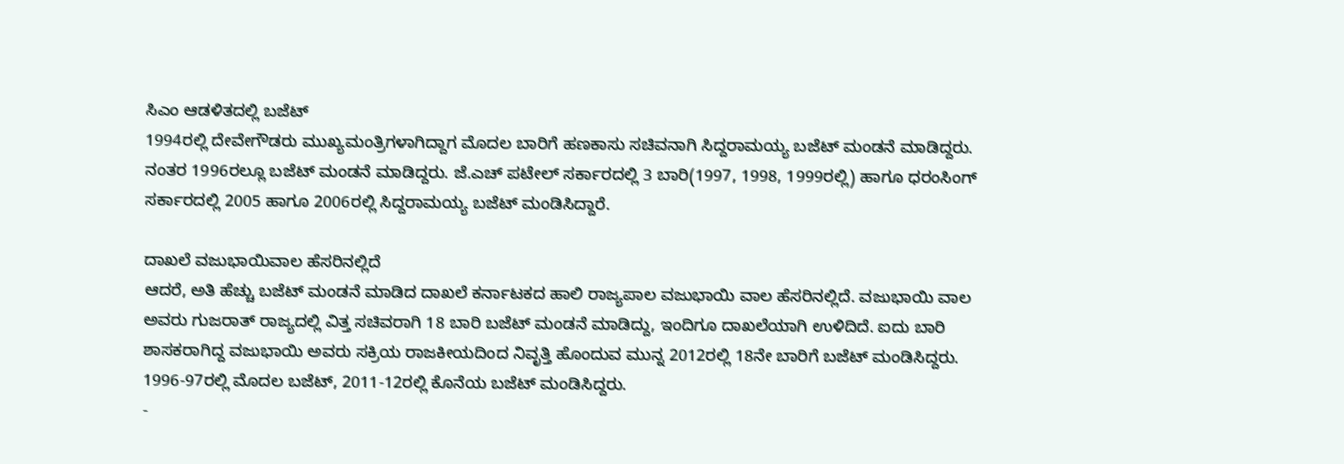ಸಿಎಂ ಆಡಳಿತದಲ್ಲಿ ಬಜೆಟ್
1994ರಲ್ಲಿ ದೇವೇಗೌಡರು ಮುಖ್ಯಮಂತ್ರಿಗಳಾಗಿದ್ದಾಗ ಮೊದಲ ಬಾರಿಗೆ ಹಣಕಾಸು ಸಚಿವನಾಗಿ ಸಿದ್ದರಾಮಯ್ಯ ಬಜೆಟ್ ಮಂಡನೆ ಮಾಡಿದ್ದರು. ನಂತರ 1996ರಲ್ಲೂ ಬಜೆಟ್ ಮಂಡನೆ ಮಾಡಿದ್ದರು. ಜೆ.ಎಚ್ ಪಟೇಲ್ ಸರ್ಕಾರದಲ್ಲಿ 3 ಬಾರಿ(1997, 1998, 1999ರಲ್ಲಿ) ಹಾಗೂ ಧರಂಸಿಂಗ್ ಸರ್ಕಾರದಲ್ಲಿ 2005 ಹಾಗೂ 2006ರಲ್ಲಿ ಸಿದ್ದರಾಮಯ್ಯ ಬಜೆಟ್ ಮಂಡಿಸಿದ್ದಾರೆ.

ದಾಖಲೆ ವಜುಭಾಯಿವಾಲ ಹೆಸರಿನಲ್ಲಿದೆ
ಆದರೆ, ಅತಿ ಹೆಚ್ಚು ಬಜೆಟ್ ಮಂಡನೆ ಮಾಡಿದ ದಾಖಲೆ ಕರ್ನಾಟಕದ ಹಾಲಿ ರಾಜ್ಯಪಾಲ ವಜುಭಾಯಿ ವಾಲ ಹೆಸರಿನಲ್ಲಿದೆ. ವಜುಭಾಯಿ ವಾಲ ಅವರು ಗುಜರಾತ್ ರಾಜ್ಯದಲ್ಲಿ ವಿತ್ತ ಸಚಿವರಾಗಿ 18 ಬಾರಿ ಬಜೆಟ್ ಮಂಡನೆ ಮಾಡಿದ್ದು, ಇಂದಿಗೂ ದಾಖಲೆಯಾಗಿ ಉಳಿದಿದೆ. ಐದು ಬಾರಿ ಶಾಸಕರಾಗಿದ್ದ ವಜುಭಾಯಿ ಅವರು ಸಕ್ರಿಯ ರಾಜಕೀಯದಿಂದ ನಿವೃತ್ತಿ ಹೊಂದುವ ಮುನ್ನ 2012ರಲ್ಲಿ 18ನೇ ಬಾರಿಗೆ ಬಜೆಟ್ ಮಂಡಿಸಿದ್ದರು. 1996-97ರಲ್ಲಿ ಮೊದಲ ಬಜೆಟ್, 2011-12ರಲ್ಲಿ ಕೊನೆಯ ಬಜೆಟ್ ಮಂಡಿಸಿದ್ದರು.
-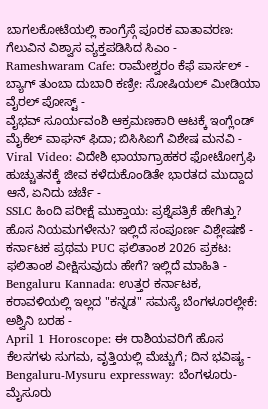ಬಾಗಲಕೋಟೆಯಲ್ಲಿ ಕಾಂಗ್ರೆಸ್ಗೆ ಪೂರಕ ವಾತಾವರಣ: ಗೆಲುವಿನ ವಿಶ್ವಾಸ ವ್ಯಕ್ತಪಡಿಸಿದ ಸಿಎಂ -
Rameshwaram Cafe: ರಾಮೇಶ್ವರಂ ಕೆಫೆ ಪಾರ್ಸಲ್ - ಬ್ಯಾಗ್ ತುಂಬಾ ದುಬಾರಿ ಕಣ್ರೀ: ಸೋಷಿಯಲ್ ಮೀಡಿಯಾ ವೈರಲ್ ಪೋಸ್ಟ್ -
ವೈಭವ್ ಸೂರ್ಯವಂಶಿ ಆಕ್ರಮಣಕಾರಿ ಆಟಕ್ಕೆ ಇಂಗ್ಲೆಂಡ್ ಮೈಕೆಲ್ ವಾಘನ್ ಫಿದಾ; ಬಿಸಿಸಿಐಗೆ ವಿಶೇಷ ಮನವಿ -
Viral Video: ವಿದೇಶಿ ಛಾಯಾಗ್ರಾಹಕರ ಫೋಟೋಗ್ರಫಿ ಹುಚ್ಚುತನಕ್ಕೆ ಜೀವ ಕಳೆದುಕೊಂಡಿತೇ ಭಾರತದ ಮುದ್ದಾದ ಆನೆ, ಏನಿದು ಚರ್ಚೆ -
SSLC ಹಿಂದಿ ಪರೀಕ್ಷೆ ಮುಕ್ತಾಯ: ಪ್ರಶ್ನೆಪತ್ರಿಕೆ ಹೇಗಿತ್ತು? ಹೊಸ ನಿಯಮಗಳೇನು? ಇಲ್ಲಿದೆ ಸಂಪೂರ್ಣ ವಿಶ್ಲೇಷಣೆ -
ಕರ್ನಾಟಕ ಪ್ರಥಮ PUC ಫಲಿತಾಂಶ 2026 ಪ್ರಕಟ: ಫಲಿತಾಂಶ ವೀಕ್ಷಿಸುವುದು ಹೇಗೆ? ಇಲ್ಲಿದೆ ಮಾಹಿತಿ -
Bengaluru Kannada: ಉತ್ತರ ಕರ್ನಾಟಕ, ಕರಾವಳಿಯಲ್ಲಿ ಇಲ್ಲದ "ಕನ್ನಡ" ಸಮಸ್ಯೆ ಬೆಂಗಳೂರಲ್ಲೇಕೆ: ಅಶ್ವಿನಿ ಬರಹ -
April 1 Horoscope: ಈ ರಾಶಿಯವರಿಗೆ ಹೊಸ ಕೆಲಸಗಳು ಸುಗಮ, ವೃತ್ತಿಯಲ್ಲಿ ಮೆಚ್ಚುಗೆ; ದಿನ ಭವಿಷ್ಯ -
Bengaluru-Mysuru expressway: ಬೆಂಗಳೂರು-ಮೈಸೂರು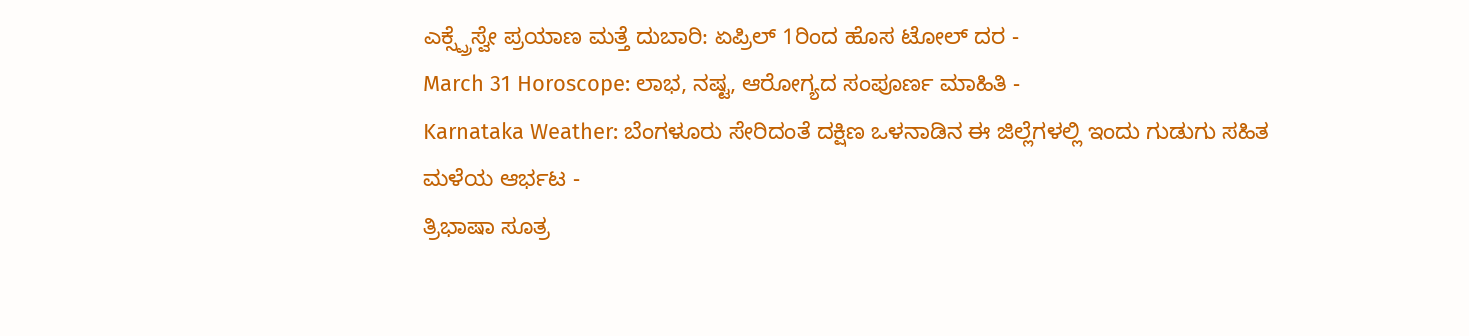ಎಕ್ಸ್ಪ್ರೆಸ್ವೇ ಪ್ರಯಾಣ ಮತ್ತೆ ದುಬಾರಿ: ಏಪ್ರಿಲ್ 1ರಿಂದ ಹೊಸ ಟೋಲ್ ದರ -
March 31 Horoscope: ಲಾಭ, ನಷ್ಟ, ಆರೋಗ್ಯದ ಸಂಪೂರ್ಣ ಮಾಹಿತಿ -
Karnataka Weather: ಬೆಂಗಳೂರು ಸೇರಿದಂತೆ ದಕ್ಷಿಣ ಒಳನಾಡಿನ ಈ ಜಿಲ್ಲೆಗಳಲ್ಲಿ ಇಂದು ಗುಡುಗು ಸಹಿತ ಮಳೆಯ ಆರ್ಭಟ -
ತ್ರಿಭಾಷಾ ಸೂತ್ರ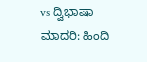vs ದ್ವಿಭಾಷಾ ಮಾದರಿ: ಹಿಂದಿ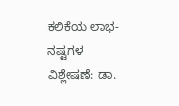ಕಲಿಕೆಯ ಲಾಭ-ನಷ್ಟಗಳ ವಿಶ್ಲೇಷಣೆ: ಡಾ.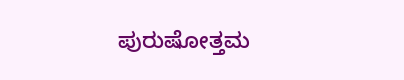ಪುರುಷೋತ್ತಮ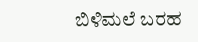ಬಿಳಿಮಲೆ ಬರಹ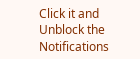Click it and Unblock the Notifications